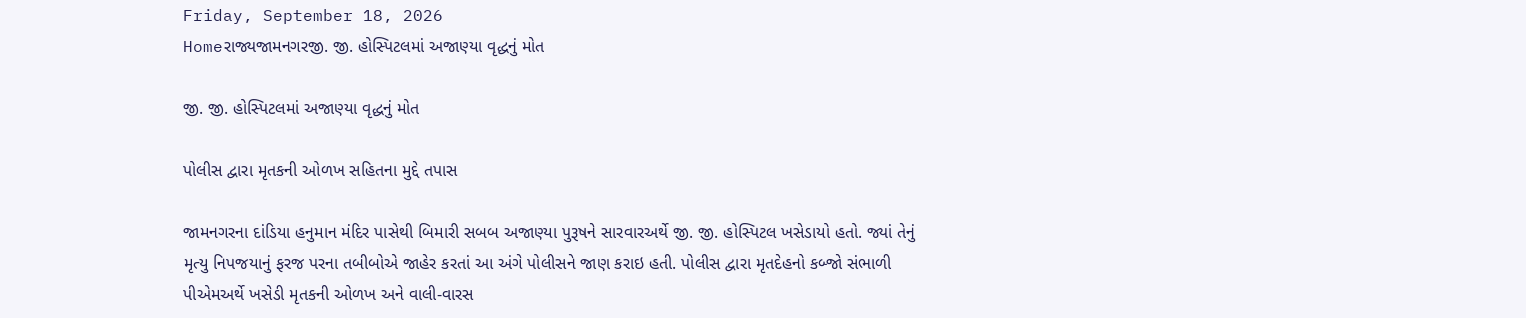Friday, September 18, 2026
Homeરાજ્યજામનગરજી. જી. હોસ્પિટલમાં અજાણ્યા વૃદ્ધનું મોત

જી. જી. હોસ્પિટલમાં અજાણ્યા વૃદ્ધનું મોત

પોલીસ દ્વારા મૃતકની ઓળખ સહિતના મુદ્દે તપાસ

જામનગરના દાંડિયા હનુમાન મંદિર પાસેથી બિમારી સબબ અજાણ્યા પુરૂષને સારવારઅર્થે જી. જી. હોસ્પિટલ ખસેડાયો હતો. જ્યાં તેનું મૃત્યુ નિપજયાનું ફરજ પરના તબીબોએ જાહેર કરતાં આ અંગે પોલીસને જાણ કરાઇ હતી. પોલીસ દ્વારા મૃતદેહનો કબ્જો સંભાળી પીએમઅર્થે ખસેડી મૃતકની ઓળખ અને વાલી-વારસ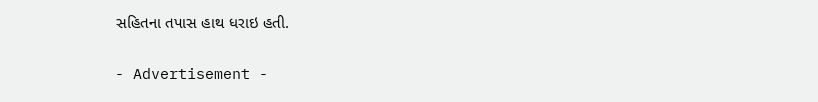સહિતના તપાસ હાથ ધરાઇ હતી.

- Advertisement -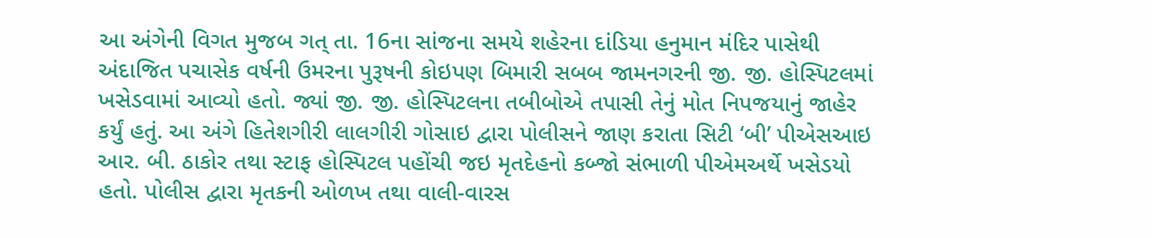આ અંગેની વિગત મુજબ ગત્ તા. 16ના સાંજના સમયે શહેરના દાંડિયા હનુમાન મંદિર પાસેથી અંદાજિત પચાસેક વર્ષની ઉમરના પુરૂષની કોઇપણ બિમારી સબબ જામનગરની જી. જી. હોસ્પિટલમાં ખસેડવામાં આવ્યો હતો. જ્યાં જી. જી. હોસ્પિટલના તબીબોએ તપાસી તેનું મોત નિપજયાનું જાહેર કર્યું હતું. આ અંગે હિતેશગીરી લાલગીરી ગોસાઇ દ્વારા પોલીસને જાણ કરાતા સિટી ‘બી’ પીએસઆઇ આર. બી. ઠાકોર તથા સ્ટાફ હોસ્પિટલ પહોંચી જઇ મૃતદેહનો કબ્જો સંભાળી પીએમઅર્થે ખસેડયો હતો. પોલીસ દ્વારા મૃતકની ઓળખ તથા વાલી-વારસ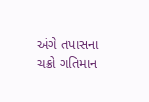અંગે તપાસના ચક્રો ગતિમાન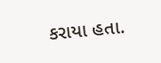કરાયા હતા.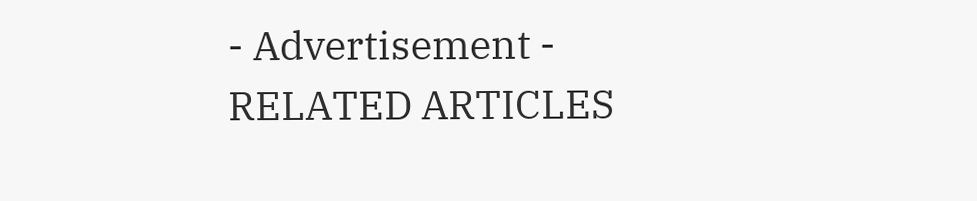- Advertisement -
RELATED ARTICLES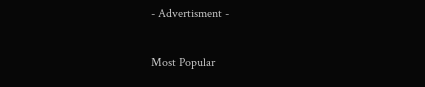- Advertisment -

Most Popular